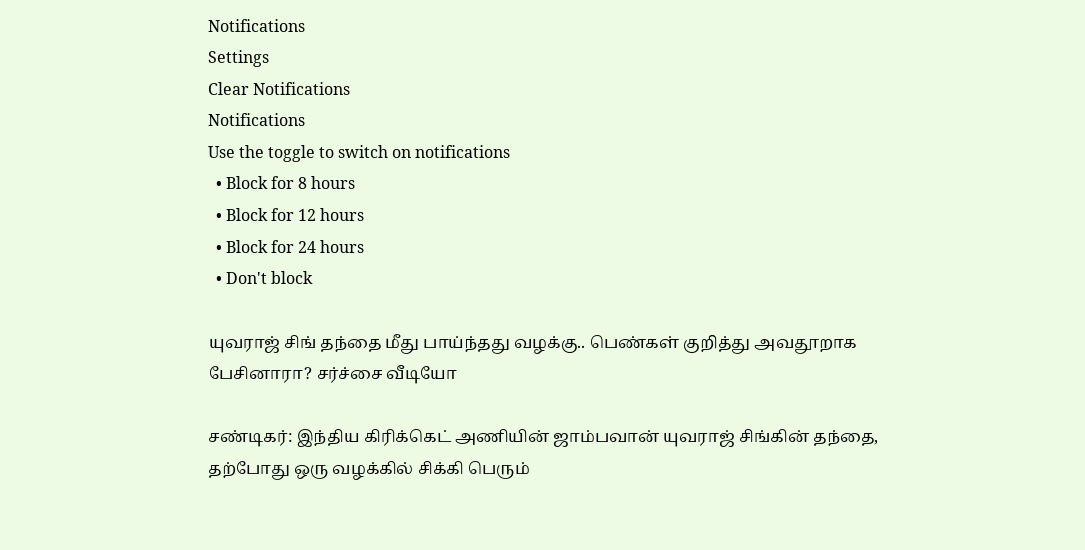Notifications
Settings
Clear Notifications
Notifications
Use the toggle to switch on notifications
  • Block for 8 hours
  • Block for 12 hours
  • Block for 24 hours
  • Don't block

யுவராஜ் சிங் தந்தை மீது பாய்ந்தது வழக்கு.. பெண்கள் குறித்து அவதூறாக பேசினாரா? சர்ச்சை வீடியோ

சண்டிகர்: இந்திய கிரிக்கெட் அணியின் ஜாம்பவான் யுவராஜ் சிங்கின் தந்தை, தற்போது ஒரு வழக்கில் சிக்கி பெரும்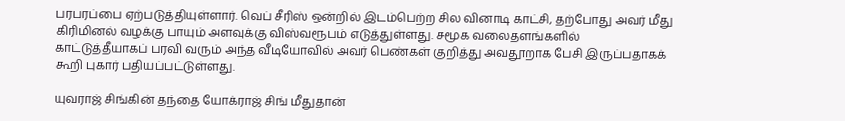பரபரப்பை ஏற்படுத்தியுள்ளார். வெப் சீரிஸ் ஒன்றில் இடம்பெற்ற சில வினாடி காட்சி, தற்போது அவர் மீது கிரிமினல் வழக்கு பாயும் அளவுக்கு விஸ்வரூபம் எடுத்துள்ளது. சமூக வலைதளங்களில் காட்டுத்தீயாகப் பரவி வரும் அந்த வீடியோவில் அவர் பெண்கள் குறித்து அவதூறாக பேசி இருப்பதாகக் கூறி புகார் பதியப்பட்டுள்ளது.

யுவராஜ் சிங்கின் தந்தை யோக்ராஜ் சிங் மீதுதான்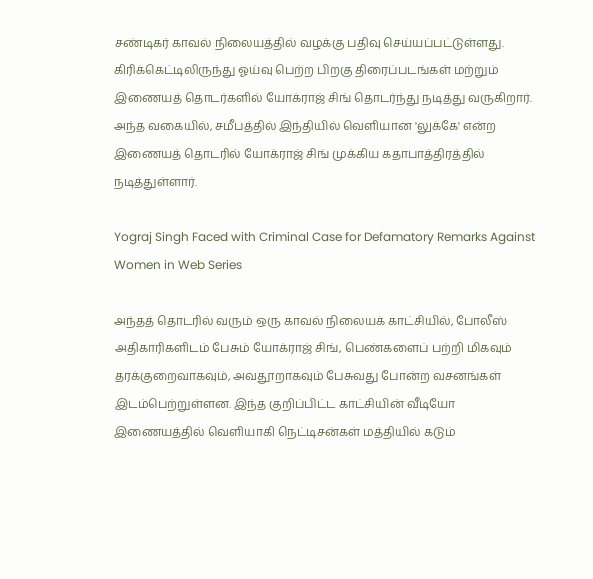சண்டிகர் காவல் நிலையத்தில் வழக்கு பதிவு செய்யப்பட்டுள்ளது. கிரிக்கெட்டிலிருந்து ஓய்வு பெற்ற பிறகு திரைப்படங்கள் மற்றும் இணையத் தொடர்களில் யோக்ராஜ் சிங் தொடர்ந்து நடித்து வருகிறார். அந்த வகையில், சமீபத்தில் இந்தியில் வெளியான 'லுக்கே' என்ற இணையத் தொடரில் யோக்ராஜ் சிங் முக்கிய கதாபாத்திரத்தில் நடித்துள்ளார்.

Yograj Singh Faced with Criminal Case for Defamatory Remarks Against Women in Web Series

அந்தத் தொடரில் வரும் ஒரு காவல் நிலையக் காட்சியில், போலீஸ் அதிகாரிகளிடம் பேசும் யோக்ராஜ் சிங், பெண்களைப் பற்றி மிகவும் தரக்குறைவாகவும், அவதூறாகவும் பேசுவது போன்ற வசனங்கள் இடம்பெற்றுள்ளன. இந்த குறிப்பிட்ட காட்சியின் வீடியோ இணையத்தில் வெளியாகி நெட்டிசன்கள் மத்தியில் கடும்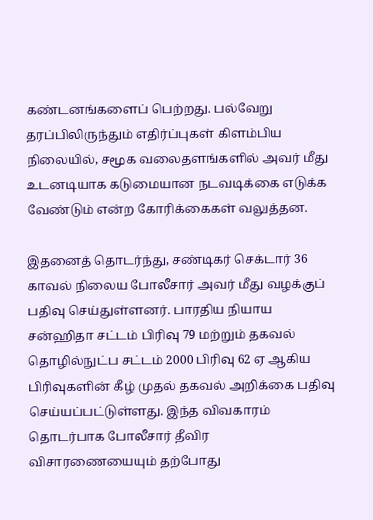கண்டனங்களைப் பெற்றது. பல்வேறு தரப்பிலிருந்தும் எதிர்ப்புகள் கிளம்பிய நிலையில், சமூக வலைதளங்களில் அவர் மீது உடனடியாக கடுமையான நடவடிக்கை எடுக்க வேண்டும் என்ற கோரிக்கைகள் வலுத்தன.

இதனைத் தொடர்ந்து, சண்டிகர் செக்டார் 36 காவல் நிலைய போலீசார் அவர் மீது வழக்குப் பதிவு செய்துள்ளனர். பாரதிய நியாய சன்ஹிதா சட்டம் பிரிவு 79 மற்றும் தகவல் தொழில்நுட்ப சட்டம் 2000 பிரிவு 62 ஏ ஆகிய பிரிவுகளின் கீழ் முதல் தகவல் அறிக்கை பதிவு செய்யப்பட்டுள்ளது. இந்த விவகாரம் தொடர்பாக போலீசார் தீவிர விசாரணையையும் தற்போது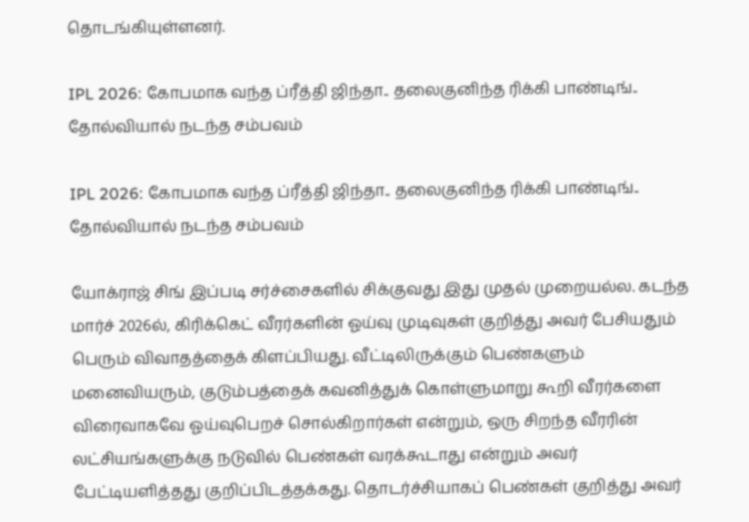தொடங்கியுள்ளனர்.

IPL 2026: கோபமாக வந்த ப்ரீத்தி ஜிந்தா.. தலைகுனிந்த ரிக்கி பாண்டிங்.. தோல்வியால் நடந்த சம்பவம்

IPL 2026: கோபமாக வந்த ப்ரீத்தி ஜிந்தா.. தலைகுனிந்த ரிக்கி பாண்டிங்.. தோல்வியால் நடந்த சம்பவம்

யோக்ராஜ் சிங் இப்படி சர்ச்சைகளில் சிக்குவது இது முதல் முறையல்ல. கடந்த மார்ச் 2026ல், கிரிக்கெட் வீரர்களின் ஓய்வு முடிவுகள் குறித்து அவர் பேசியதும் பெரும் விவாதத்தைக் கிளப்பியது. வீட்டிலிருக்கும் பெண்களும் மனைவியரும், குடும்பத்தைக் கவனித்துக் கொள்ளுமாறு கூறி வீரர்களை விரைவாகவே ஓய்வுபெறச் சொல்கிறார்கள் என்றும், ஒரு சிறந்த வீரரின் லட்சியங்களுக்கு நடுவில் பெண்கள் வரக்கூடாது என்றும் அவர் பேட்டியளித்தது குறிப்பிடத்தக்கது. தொடர்ச்சியாகப் பெண்கள் குறித்து அவர்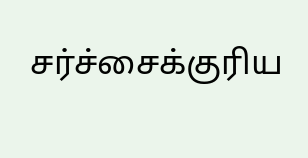சர்ச்சைக்குரிய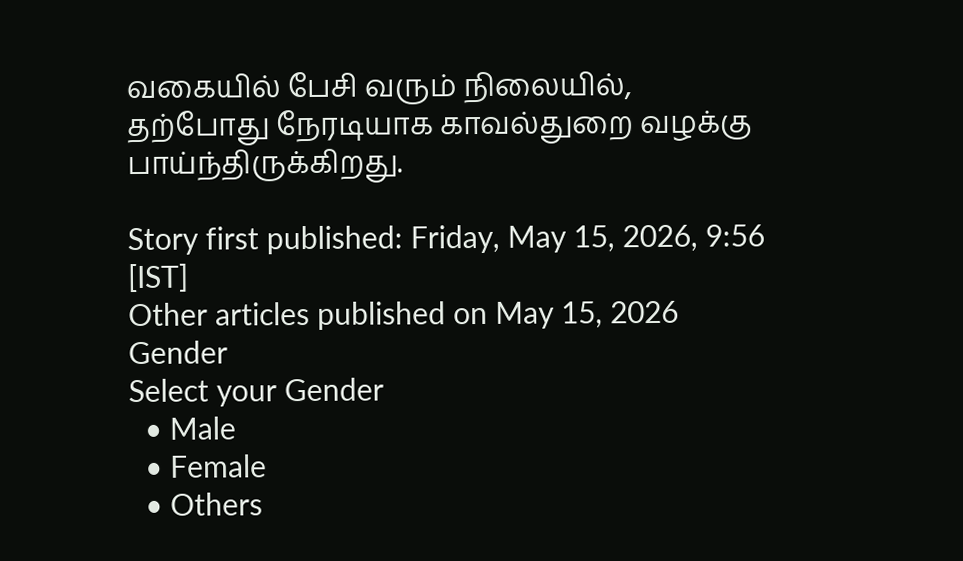வகையில் பேசி வரும் நிலையில், தற்போது நேரடியாக காவல்துறை வழக்கு பாய்ந்திருக்கிறது.

Story first published: Friday, May 15, 2026, 9:56 [IST]
Other articles published on May 15, 2026
Gender
Select your Gender
  • Male
  • Female
  • Others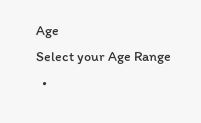Age
Select your Age Range
  •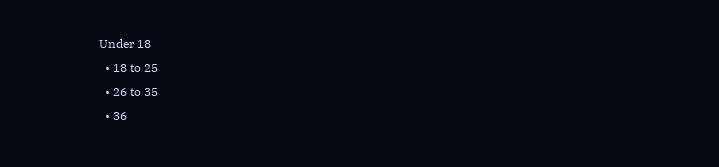Under 18
  • 18 to 25
  • 26 to 35
  • 36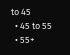to 45
  • 45 to 55
  • 55+